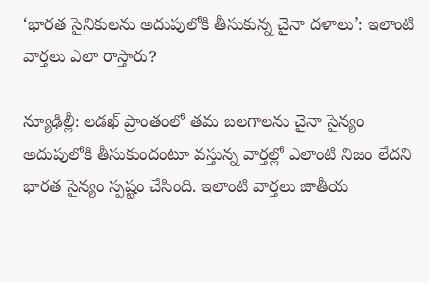‘భారత సైనికులను అదుపులోకి తీసుకున్న చైనా దళాలు’: ఇలాంటి వార్తలు ఎలా రాస్తారు?

న్యూఢిల్లీ: లడఖ్ ప్రాంతంలో తమ బలగాలను చైనా సైన్యం అదుపులోకి తీసుకుందంటూ వస్తున్న వార్తల్లో ఎలాంటి నిజం లేదని భారత సైన్యం స్పష్టం చేసింది. ఇలాంటి వార్తలు జాతీయ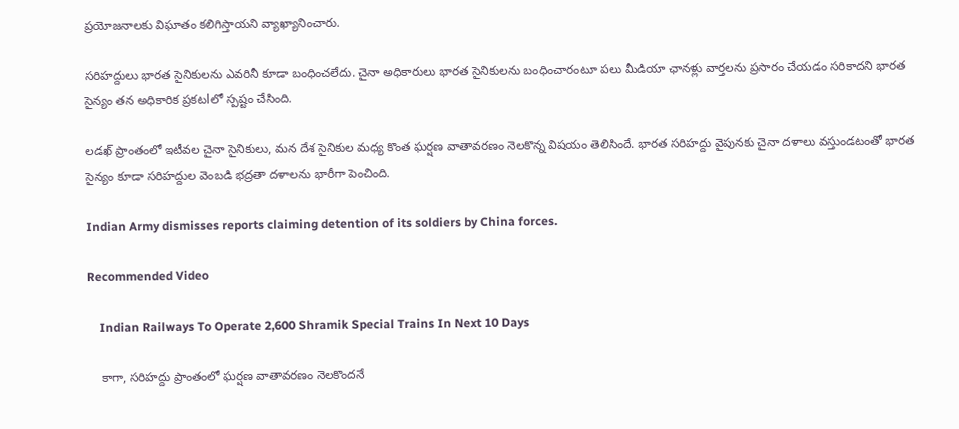ప్రయోజనాలకు విఘాతం కలిగిస్తాయని వ్యాఖ్యానించారు.

సరిహద్దులు భారత సైనికులను ఎవరినీ కూడా బంధించలేదు. చైనా అధికారులు భారత సైనికులను బంధించారంటూ పలు మీడియా ఛానళ్లు వార్తలను ప్రసారం చేయడం సరికాదని భారత సైన్యం తన అధికారిక ప్రకటlలో స్పష్టం చేసింది.

లడఖ్ ప్రాంతంలో ఇటీవల చైనా సైనికులు, మన దేశ సైనికుల మధ్య కొంత ఘర్షణ వాతావరణం నెలకొన్న విషయం తెలిసిందే. భారత సరిహద్దు వైపునకు చైనా దళాలు వస్తుండటంతో భారత సైన్యం కూడా సరిహద్దుల వెంబడి భద్రతా దళాలను భారీగా పెంచింది.

Indian Army dismisses reports claiming detention of its soldiers by China forces.

Recommended Video

    Indian Railways To Operate 2,600 Shramik Special Trains In Next 10 Days

    కాగా, సరిహద్దు ప్రాంతంలో ఘర్షణ వాతావరణం నెలకొందనే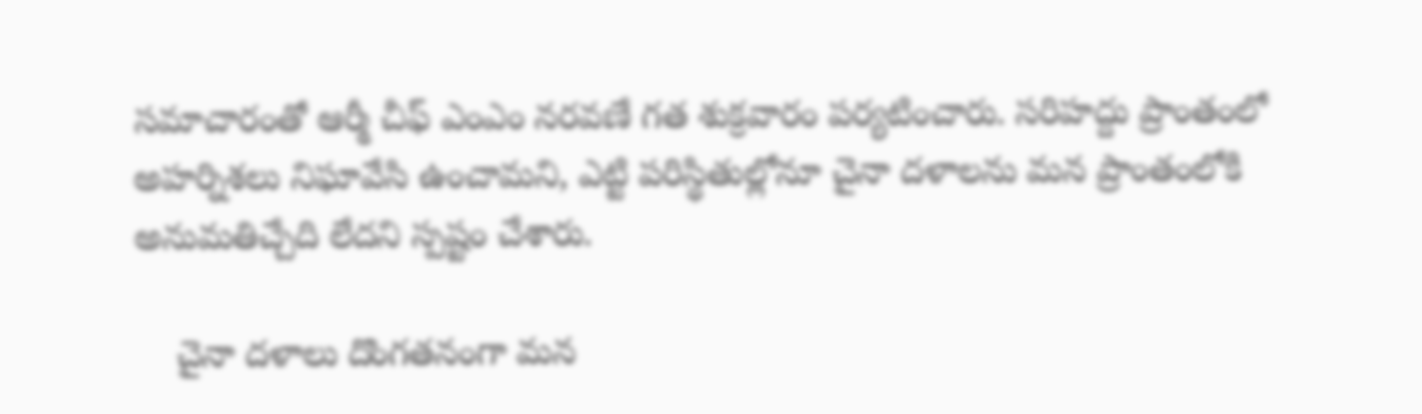సమాచారంతో ఆర్మీ చీఫ్ ఎంఎం నరవణే గత శుక్రవారం పర్యటించారు. సరిహద్దు ప్రాంతంలో అహర్నిశలు నిఘావేసి ఉంచామని, ఎట్టి పరిస్థితుల్లోనూ చైనా దళాలను మన ప్రాంతంలోకి అనుమతిచ్చేది లేదని స్పష్టం చేశారు.

    చైనా దళాలు దొంగతనంగా మన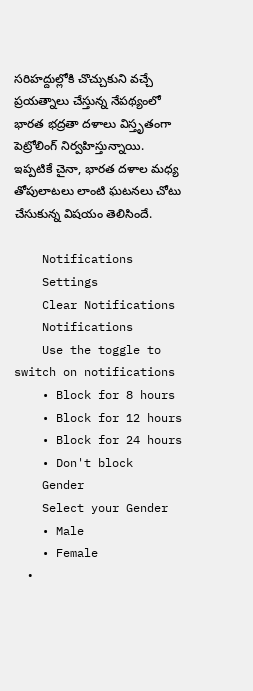సరిహద్దుల్లోకి చొచ్చుకుని వచ్చే ప్రయత్నాలు చేస్తున్న నేపథ్యంలో భారత భద్రతా దళాలు విస్తృతంగా పెట్రోలింగ్ నిర్వహిస్తున్నాయి. ఇప్పటికే చైనా, భారత దళాల మధ్య తోపులాటలు లాంటి ఘటనలు చోటు చేసుకున్న విషయం తెలిసిందే.

    Notifications
    Settings
    Clear Notifications
    Notifications
    Use the toggle to switch on notifications
    • Block for 8 hours
    • Block for 12 hours
    • Block for 24 hours
    • Don't block
    Gender
    Select your Gender
    • Male
    • Female
    •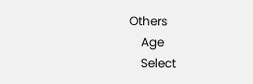Others
    Age
    Select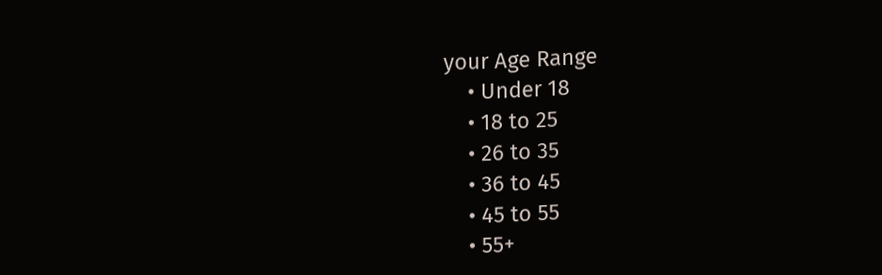your Age Range
    • Under 18
    • 18 to 25
    • 26 to 35
    • 36 to 45
    • 45 to 55
    • 55+